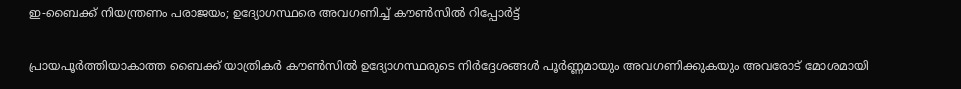ഇ-ബൈക്ക് നിയന്ത്രണം പരാജയം; ഉദ്യോഗസ്ഥരെ അവഗണിച്ച് കൗൺസിൽ റിപ്പോർട്ട്

പ്രായപൂർത്തിയാകാത്ത ബൈക്ക് യാത്രികർ കൗൺസിൽ ഉദ്യോഗസ്ഥരുടെ നിർദ്ദേശങ്ങൾ പൂർണ്ണമായും അവഗണിക്കുകയും അവരോട് മോശമായി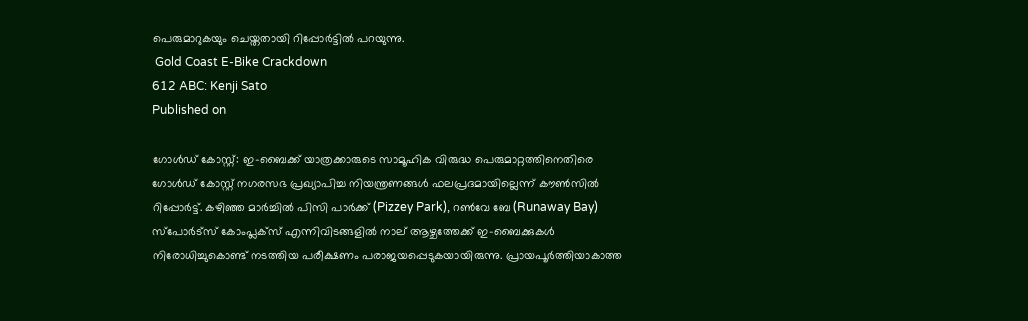പെരുമാറുകയും ചെയ്തതായി റിപ്പോർട്ടിൽ പറയുന്നു.
 Gold Coast E-Bike Crackdown
612 ABC: Kenji Sato
Published on

ഗോൾഡ് കോസ്റ്റ്: ഇ-ബൈക്ക് യാത്രക്കാരുടെ സാമൂഹിക വിരുദ്ധ പെരുമാറ്റത്തിനെതിരെ ഗോൾഡ് കോസ്റ്റ് നഗരസഭ പ്രഖ്യാപിച്ച നിയന്ത്രണങ്ങൾ ഫലപ്രദമായില്ലെന്ന് കൗൺസിൽ റിപ്പോർട്ട്. കഴിഞ്ഞ മാർച്ചിൽ പിസി പാർക്ക് (Pizzey Park), റൺവേ ബേ (Runaway Bay) സ്പോർട്സ് കോംപ്ലക്സ് എന്നിവിടങ്ങളിൽ നാല് ആഴ്ചത്തേക്ക് ഇ-ബൈക്കുകൾ നിരോധിച്ചുകൊണ്ട് നടത്തിയ പരീക്ഷണം പരാജയപ്പെടുകയായിരുന്നു. പ്രായപൂർത്തിയാകാത്ത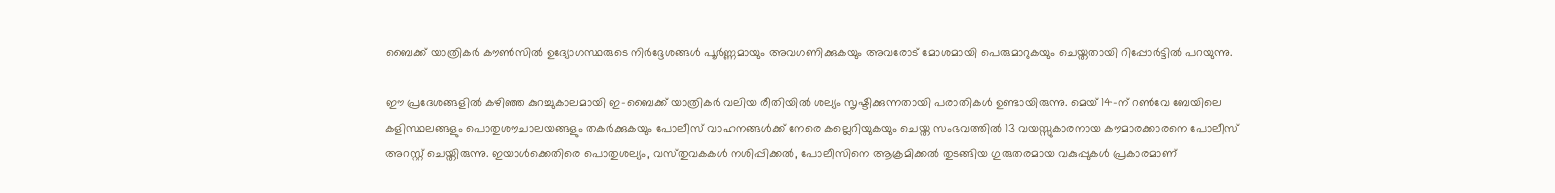ബൈക്ക് യാത്രികർ കൗൺസിൽ ഉദ്യോഗസ്ഥരുടെ നിർദ്ദേശങ്ങൾ പൂർണ്ണമായും അവഗണിക്കുകയും അവരോട് മോശമായി പെരുമാറുകയും ചെയ്തതായി റിപ്പോർട്ടിൽ പറയുന്നു.

ഈ പ്രദേശങ്ങളിൽ കഴിഞ്ഞ കുറച്ചുകാലമായി ഇ-ബൈക്ക് യാത്രികർ വലിയ രീതിയിൽ ശല്യം സൃഷ്ടിക്കുന്നതായി പരാതികൾ ഉണ്ടായിരുന്നു. മെയ് 14-ന് റൺവേ ബേയിലെ കളിസ്ഥലങ്ങളും പൊതുശൗചാലയങ്ങളും തകർക്കുകയും പോലീസ് വാഹനങ്ങൾക്ക് നേരെ കല്ലെറിയുകയും ചെയ്ത സംഭവത്തിൽ 13 വയസ്സുകാരനായ കൗമാരക്കാരനെ പോലീസ് അറസ്റ്റ് ചെയ്തിരുന്നു. ഇയാൾക്കെതിരെ പൊതുശല്യം, വസ്‌തുവകകൾ നശിപ്പിക്കൽ, പോലീസിനെ ആക്രമിക്കൽ തുടങ്ങിയ ഗുരുതരമായ വകുപ്പുകൾ പ്രകാരമാണ്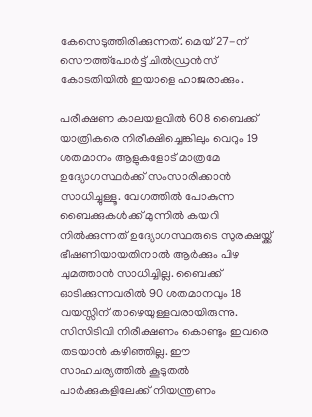കേസെടുത്തിരിക്കുന്നത്. മെയ് 27-ന് സൌത്ത്പോർട്ട് ചിൽഡ്രൻസ് കോടതിയിൽ ഇയാളെ ഹാജരാക്കും.

പരീക്ഷണ കാലയളവിൽ 608 ബൈക്ക് യാത്രികരെ നിരീക്ഷിച്ചെങ്കിലും വെറും 19 ശതമാനം ആളുകളോട് മാത്രമേ ഉദ്യോഗസ്ഥർക്ക് സംസാരിക്കാൻ സാധിച്ചുള്ളൂ. വേഗത്തിൽ പോകുന്ന ബൈക്കുകൾക്ക് മുന്നിൽ കയറി നിൽക്കുന്നത് ഉദ്യോഗസ്ഥരുടെ സുരക്ഷയ്ക്ക് ഭീഷണിയായതിനാൽ ആർക്കും പിഴ ചുമത്താൻ സാധിച്ചില്ല. ബൈക്ക് ഓടിക്കുന്നവരിൽ 90 ശതമാനവും 18 വയസ്സിന് താഴെയുള്ളവരായിരുന്നു. സിസിടിവി നിരീക്ഷണം കൊണ്ടും ഇവരെ തടയാൻ കഴിഞ്ഞില്ല. ഈ സാഹചര്യത്തിൽ കൂടുതൽ പാർക്കുകളിലേക്ക് നിയന്ത്രണം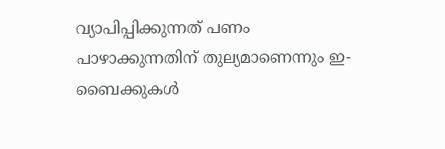വ്യാപിപ്പിക്കുന്നത് പണം പാഴാക്കുന്നതിന് തുല്യമാണെന്നും ഇ-ബൈക്കുകൾ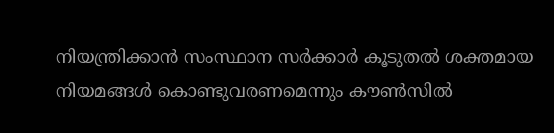നിയന്ത്രിക്കാൻ സംസ്ഥാന സർക്കാർ കൂടുതൽ ശക്തമായ നിയമങ്ങൾ കൊണ്ടുവരണമെന്നും കൗൺസിൽ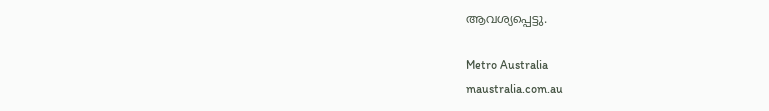ആവശ്യപ്പെട്ടു.

Metro Australia
maustralia.com.au